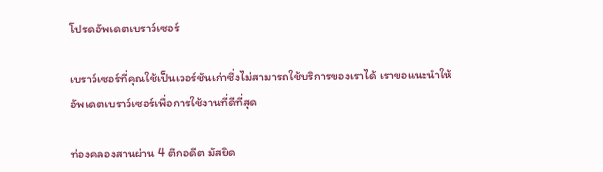โปรดอัพเดตเบราว์เซอร์

เบราว์เซอร์ที่คุณใช้เป็นเวอร์ชันเก่าซึ่งไม่สามารถใช้บริการของเราได้ เราขอแนะนำให้อัพเดตเบราว์เซอร์เพื่อการใช้งานที่ดีที่สุด

ท่องคลองสานผ่าน 4 ตึกอดีต มัสยิด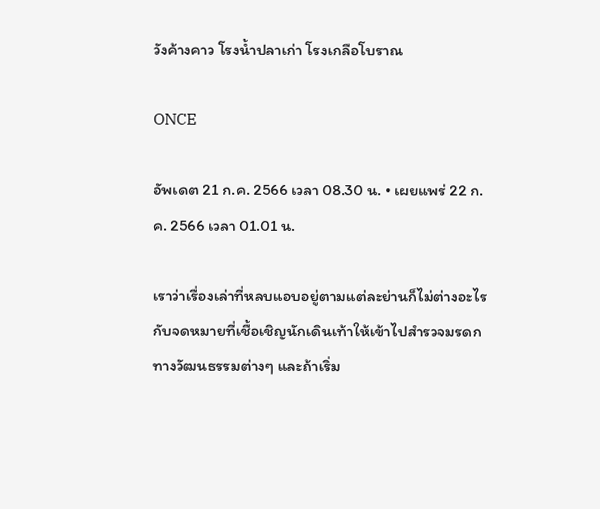วังค้างคาว โรงน้ำปลาเก่า โรงเกลือโบราณ

ONCE

อัพเดต 21 ก.ค. 2566 เวลา 08.30 น. • เผยแพร่ 22 ก.ค. 2566 เวลา 01.01 น.

เราว่าเรื่องเล่าที่หลบแอบอยู่ตามแต่ละย่านก็ไม่ต่างอะไรกับจดหมายที่เชื้อเชิญนักเดินเท้าให้เข้าไปสำรวจมรดกทางวัฒนธรรมต่างๆ และถ้าเริ่ม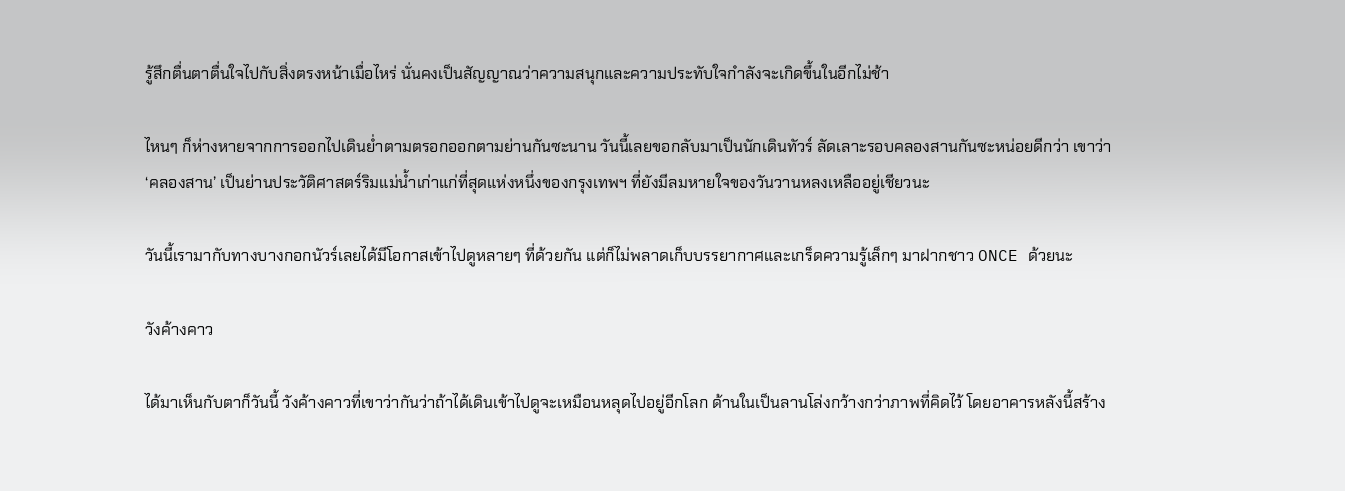รู้สึกตื่นตาตื่นใจไปกับสิ่งตรงหน้าเมื่อไหร่ นั่นคงเป็นสัญญาณว่าความสนุกและความประทับใจกำลังจะเกิดขึ้นในอีกไม่ช้า

ไหนๆ ก็ห่างหายจากการออกไปเดินย่ำตามตรอกออกตามย่านกันซะนาน วันนี้เลยขอกลับมาเป็นนักเดินทัวร์ ลัดเลาะรอบคลองสานกันซะหน่อยดีกว่า เขาว่า ‘คลองสาน’ เป็นย่านประวัติศาสตร์ริมแม่น้ำเก่าแก่ที่สุดแห่งหนึ่งของกรุงเทพฯ ที่ยังมีลมหายใจของวันวานหลงเหลืออยู่เชียวนะ

วันนี้เรามากับทางบางกอกนัวร์เลยได้มีโอกาสเข้าไปดูหลายๆ ที่ด้วยกัน แต่ก็ไม่พลาดเก็บบรรยากาศและเกร็ดความรู้เล็กๆ มาฝากชาว ONCE ด้วยนะ

วังค้างคาว

ได้มาเห็นกับตาก็วันนี้ วังค้างคาวที่เขาว่ากันว่าถ้าได้เดินเข้าไปดูจะเหมือนหลุดไปอยู่อีกโลก ด้านในเป็นลานโล่งกว้างกว่าภาพที่คิดไว้ โดยอาคารหลังนี้สร้าง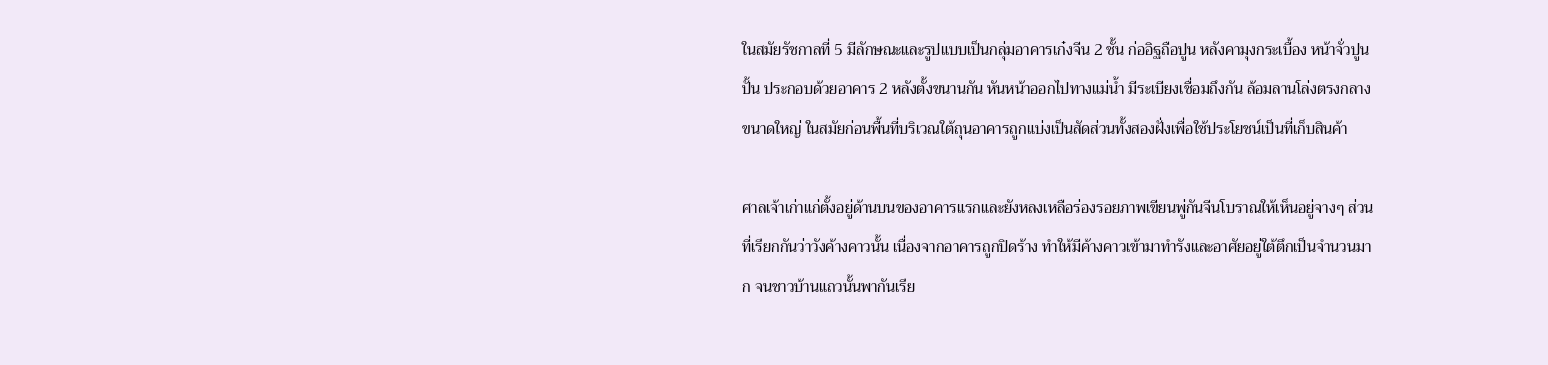ในสมัยรัชกาลที่ 5 มีลักษณะและรูปแบบเป็นกลุ่มอาคารเก๋งจีน 2 ชั้น ก่ออิฐถือปูน หลังคามุงกระเบื้อง หน้าจั่วปูนปั้น ประกอบด้วยอาคาร 2 หลังตั้งขนานกัน หันหน้าออกไปทางแม่น้ำ มีระเบียงเชื่อมถึงกัน ล้อมลานโล่งตรงกลางขนาดใหญ่ ในสมัยก่อนพื้นที่บริเวณใต้ถุนอาคารถูกแบ่งเป็นสัดส่วนทั้งสองฝั่งเพื่อใช้ประโยชน์เป็นที่เก็บสินค้า

ศาลเจ้าเก่าแก่ตั้งอยู่ด้านบนของอาคารแรกและยังหลงเหลือร่องรอยภาพเขียนพู่กันจีนโบราณให้เห็นอยู่จางๆ ส่วนที่เรียกกันว่าวังค้างคาวนั้น เนื่องจากอาคารถูกปิดร้าง ทำให้มีค้างคาวเข้ามาทำรังและอาศัยอยู่ใต้ตึกเป็นจำนวนมาก จนชาวบ้านแถวนั้นพากันเรีย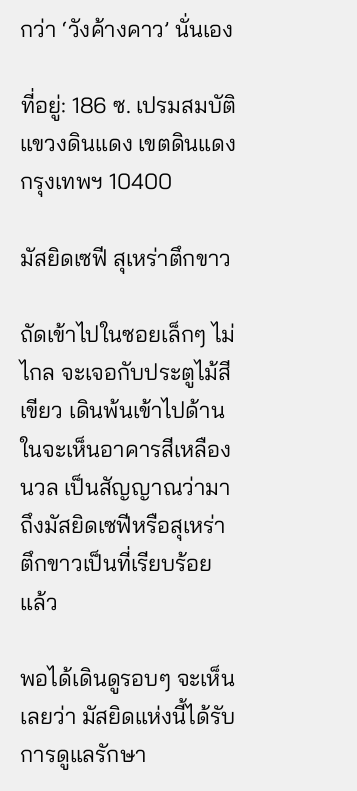กว่า ‘วังค้างคาว’ นั่นเอง

ที่อยู่: 186 ซ. เปรมสมบัติ แขวงดินแดง เขตดินแดง กรุงเทพฯ 10400

มัสยิดเซฟี สุเหร่าตึกขาว

ถัดเข้าไปในซอยเล็กๆ ไม่ไกล จะเจอกับประตูไม้สีเขียว เดินพ้นเข้าไปด้านในจะเห็นอาคารสีเหลืองนวล เป็นสัญญาณว่ามาถึงมัสยิดเซฟีหรือสุเหร่าตึกขาวเป็นที่เรียบร้อยแล้ว

พอได้เดินดูรอบๆ จะเห็นเลยว่า มัสยิดแห่งนี้ได้รับการดูแลรักษา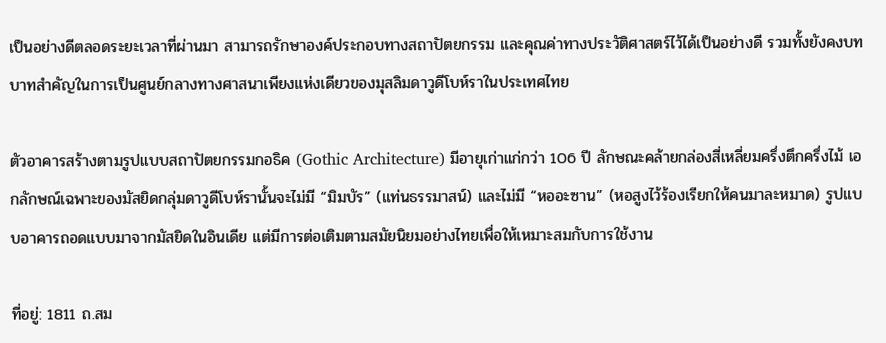เป็นอย่างดีตลอดระยะเวลาที่ผ่านมา สามารถรักษาองค์ประกอบทางสถาปัตยกรรม และคุณค่าทางประวัติศาสตร์ไว้ได้เป็นอย่างดี รวมทั้งยังคงบทบาทสำคัญในการเป็นศูนย์กลางทางศาสนาเพียงแห่งเดียวของมุสลิมดาวูดีโบห์ราในประเทศไทย

ตัวอาคารสร้างตามรูปแบบสถาปัตยกรรมกอธิค (Gothic Architecture) มีอายุเก่าแก่กว่า 106 ปี ลักษณะคล้ายกล่องสี่เหลี่ยมครึ่งตึกครึ่งไม้ เอกลักษณ์เฉพาะของมัสยิดกลุ่มดาวูดีโบห์รานั้นจะไม่มี “มิมบัร” (แท่นธรรมาสน์) และไม่มี “หออะซาน” (หอสูงไว้ร้องเรียกให้คนมาละหมาด) รูปแบบอาคารถอดแบบมาจากมัสยิดในอินเดีย แต่มีการต่อเติมตามสมัยนิยมอย่างไทยเพื่อให้เหมาะสมกับการใช้งาน

ที่อยู่: 1811 ถ.สม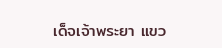เด็จเจ้าพระยา แขว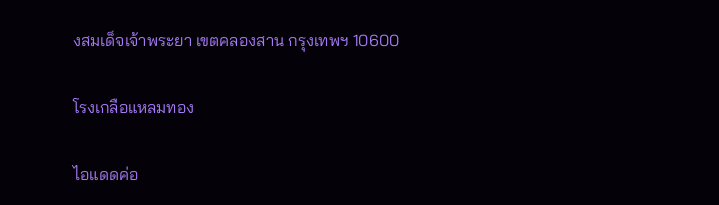งสมเด็จเจ้าพระยา เขตคลองสาน กรุงเทพฯ 10600

โรงเกลือแหลมทอง

ไอแดดค่อ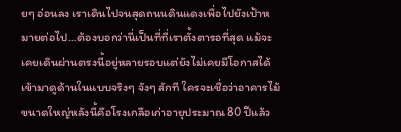ยๆ อ่อนลง เราเดินไปจนสุดถนนดินแดงเพื่อไปยังเป้าหมายต่อไป…ต้องบอกว่านี่เป็นที่ที่เราตั้งตารอที่สุด แม้จะเคยเดินผ่านตรงนี้อยู่หลายรอบแต่ยังไม่เคยมีโอกาสได้เข้ามาดูด้านในแบบจริงๆ จังๆ สักที ใครจะเชื่อว่าอาคารไม้ขนาดใหญ่หลังนี้คือโรงเกลือเก่าอายุประมาณ 80 ปีแล้ว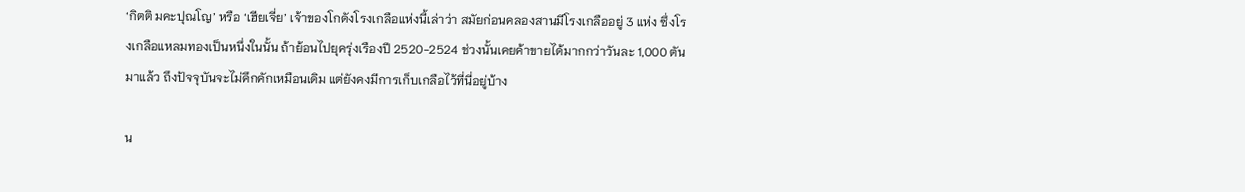‘กิตติ มคะปุณโญ’ หรือ ‘เฮียเจี่ย’ เจ้าของโกดังโรงเกลือแห่งนี้เล่าว่า สมัยก่อนคลองสานมีโรงเกลืออยู่ 3 แห่ง ซึ่งโรงเกลือแหลมทองเป็นหนึ่งในนั้น ถ้าย้อนไปยุครุ่งเรืองปี 2520-2524 ช่วงนั้นเคยค้าขายได้มากกว่าวันละ 1,000 ตัน มาแล้ว ถึงปัจจุบันจะไม่คึกคักเหมือนเดิม แต่ยังคงมีการเก็บเกลือไว้ที่นี่อยู่บ้าง

น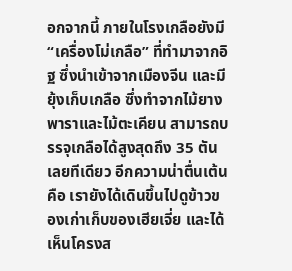อกจากนี้ ภายในโรงเกลือยังมี “เครื่องโม่เกลือ” ที่ทำมาจากอิฐ ซึ่งนำเข้าจากเมืองจีน และมียุ้งเก็บเกลือ ซึ่งทำจากไม้ยางพาราและไม้ตะเคียน สามารถบรรจุเกลือได้สูงสุดถึง 35 ตันเลยทีเดียว อีกความน่าตื่นเต้นคือ เรายังได้เดินขึ้นไปดูข้าวของเก่าเก็บของเฮียเจี่ย และได้เห็นโครงส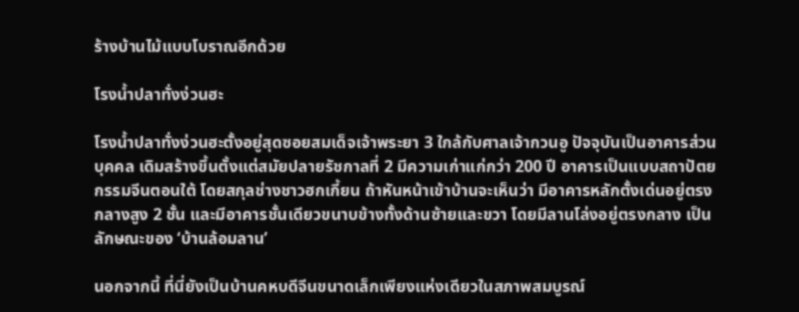ร้างบ้านไม้แบบโบราณอีกด้วย

โรงน้ำปลาทั่งง่วนฮะ

โรงน้ำปลาทั่งง่วนฮะตั้งอยู่สุดซอยสมเด็จเจ้าพระยา 3 ใกล้กับศาลเจ้ากวนอู ปัจจุบันเป็นอาคารส่วนบุคคล เดิมสร้างขึ้นตั้งแต่สมัยปลายรัชกาลที่ 2 มีความเก่าแก่กว่า 200 ปี อาคารเป็นแบบสถาปัตยกรรมจีนตอนใต้ โดยสกุลช่างชาวฮกเกี้ยน ถ้าหันหน้าเข้าบ้านจะเห็นว่า มีอาคารหลักตั้งเด่นอยู่ตรงกลางสูง 2 ชั้น และมีอาคารชั้นเดียวขนาบข้างทั้งด้านซ้ายและขวา โดยมีลานโล่งอยู่ตรงกลาง เป็นลักษณะของ ‘บ้านล้อมลาน’

นอกจากนี้ ที่นี่ยังเป็นบ้านคหบดีจีนขนาดเล็กเพียงแห่งเดียวในสภาพสมบูรณ์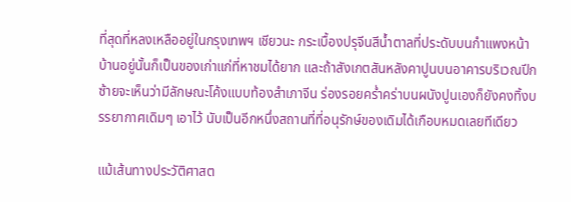ที่สุดที่หลงเหลืออยู่ในกรุงเทพฯ เชียวนะ กระเบื้องปรุจีนสีน้ำตาลที่ประดับบนกำแพงหน้าบ้านอยู่นั้นก็เป็นของเก่าแก่ที่หาชมได้ยาก และถ้าสังเกตสันหลังคาปูนบนอาคารบริเวณปีกซ้ายจะเห็นว่ามีลักษณะโค้งแบบท้องสำเภาจีน ร่องรอยคร่ำคร่าบนผนังปูนเองก็ยังคงทิ้งบรรยากาศเดิมๆ เอาไว้ นับเป็นอีกหนึ่งสถานที่ที่อนุรักษ์ของเดิมได้เกือบหมดเลยทีเดียว

แม้เส้นทางประวัติศาสต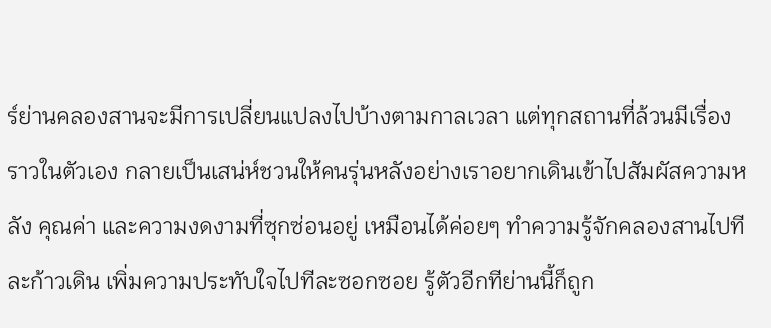ร์ย่านคลองสานจะมีการเปลี่ยนแปลงไปบ้างตามกาลเวลา แต่ทุกสถานที่ล้วนมีเรื่องราวในตัวเอง กลายเป็นเสน่ห์ชวนให้คนรุ่นหลังอย่างเราอยากเดินเข้าไปสัมผัสความหลัง คุณค่า และความงดงามที่ซุกซ่อนอยู่ เหมือนได้ค่อยๆ ทำความรู้จักคลองสานไปทีละก้าวเดิน เพิ่มความประทับใจไปทีละซอกซอย รู้ตัวอีกทีย่านนี้ก็ถูก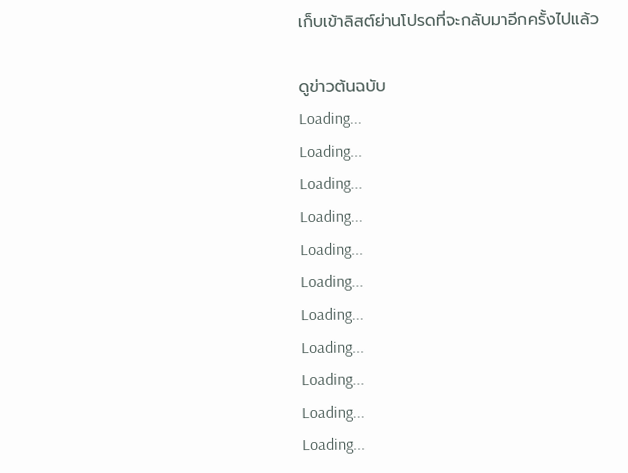เก็บเข้าลิสต์ย่านโปรดที่จะกลับมาอีกครั้งไปแล้ว

ดูข่าวต้นฉบับ
Loading...
Loading...
Loading...
Loading...
Loading...
Loading...
Loading...
Loading...
Loading...
Loading...
Loading...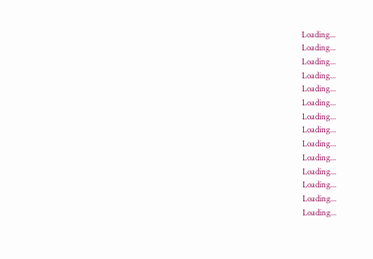Loading...
Loading...
Loading...
Loading...
Loading...
Loading...
Loading...
Loading...
Loading...
Loading...
Loading...
Loading...
Loading...
Loading...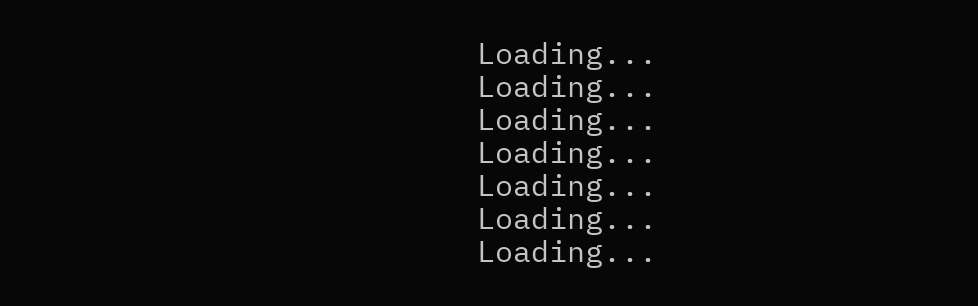Loading...
Loading...
Loading...
Loading...
Loading...
Loading...
Loading...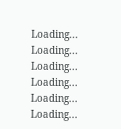Loading...
Loading...
Loading...
Loading...
Loading...
Loading...